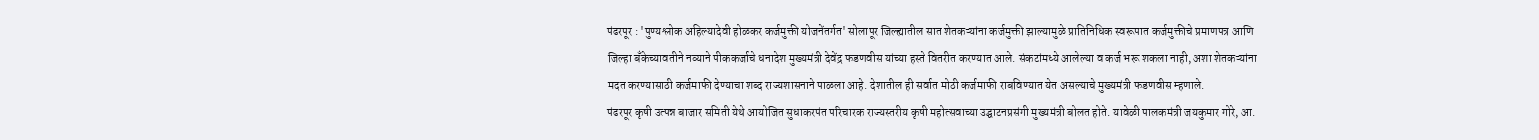पंढरपूर : 'पुण्यश्लोक अहिल्यादेवी होळकर कर्जमुक्ती योजनेंतर्गत' सोलापूर जिल्ह्यातील सात शेतकऱ्यांना कर्जमुक्ती झाल्यामुळे प्रातिनिधिक स्वरूपात कर्जमुक्तीचे प्रमाणपत्र आणि जिल्हा बँकेच्यावतीने नव्याने पीककर्जाचे धनादेश मुख्यमंत्री देवेंद्र फडणवीस यांच्या हस्ते वितरीत करण्यात आले. संकटांमध्ये आलेल्या व कर्ज भरू शकला नाही, अशा शेतकऱ्यांना मदत करण्यासाठी कर्जमाफी देण्याचा शब्द राज्यशासनाने पाळला आहे. देशातील ही सर्वात मोठी कर्जमाफी राबविण्यात येत असल्याचे मुख्यमंत्री फडणवीस म्हणाले.
पंढरपूर कृषी उत्पन्न बाजार समिती येथे आयोजित सुधाकरपंत परिचारक राज्यस्तरीय कृषी महोत्सवाच्या उद्घाटनप्रसंगी मुख्यमंत्री बोलत होते. यावेळी पालकमंत्री जयकुमार गोरे, आ.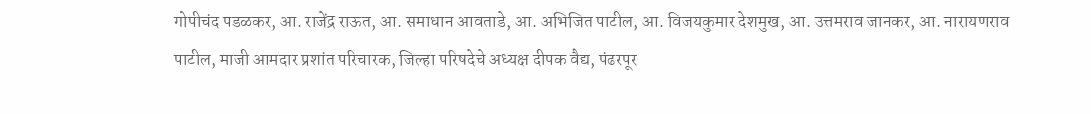गोपीचंद पडळकर, आ. राजेंद्र राऊत, आ. समाधान आवताडे, आ. अभिजित पाटील, आ. विजयकुमार देशमुख, आ. उत्तमराव जानकर, आ. नारायणराव पाटील, माजी आमदार प्रशांत परिचारक, जिल्हा परिषदेचे अध्यक्ष दीपक वैद्य, पंढरपूर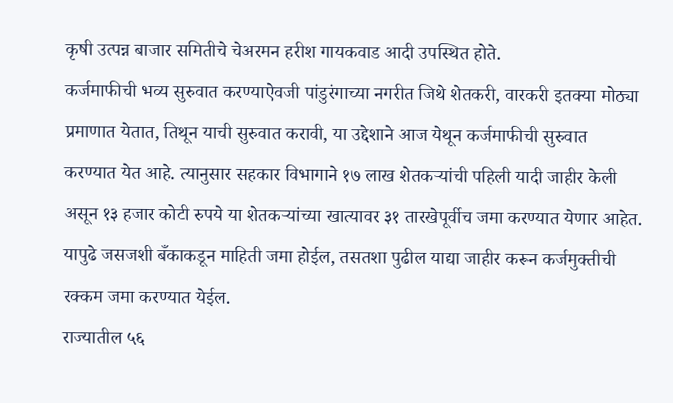कृषी उत्पन्न बाजार समितीचे चेअरमन हरीश गायकवाड आदी उपस्थित होते.
कर्जमाफीची भव्य सुरुवात करण्याऐवजी पांडुरंगाच्या नगरीत जिथे शेतकरी, वारकरी इतक्या मोठ्या प्रमाणात येतात, तिथून याची सुरुवात करावी, या उद्देशाने आज येथून कर्जमाफीची सुरुवात करण्यात येत आहे. त्यानुसार सहकार विभागाने १७ लाख शेतकऱ्यांची पहिली यादी जाहीर केली असून १३ हजार कोटी रुपये या शेतकऱ्यांच्या खात्यावर ३१ तारखेपूर्वीच जमा करण्यात येणार आहेत. यापुढे जसजशी बँकाकडून माहिती जमा होईल, तसतशा पुढील याद्या जाहीर करून कर्जमुक्तीची रक्कम जमा करण्यात येईल.
राज्यातील ५६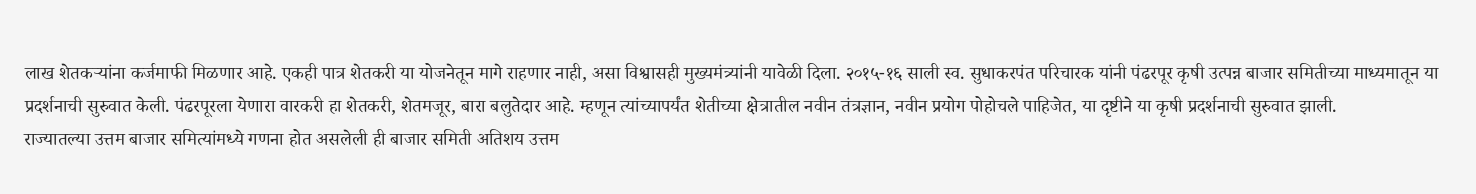लाख शेतकऱ्यांना कर्जमाफी मिळणार आहे. एकही पात्र शेतकरी या योजनेतून मागे राहणार नाही, असा विश्वासही मुख्यमंत्र्यांनी यावेळी दिला. २०१५-१६ साली स्व. सुधाकरपंत परिचारक यांनी पंढरपूर कृषी उत्पन्न बाजार समितीच्या माध्यमातून या प्रदर्शनाची सुरुवात केली. पंढरपूरला येणारा वारकरी हा शेतकरी, शेतमजूर, बारा बलुतेदार आहे. म्हणून त्यांच्यापर्यंत शेतीच्या क्षेत्रातील नवीन तंत्रज्ञान, नवीन प्रयोग पोहोचले पाहिजेत, या दृष्टीने या कृषी प्रदर्शनाची सुरुवात झाली.
राज्यातल्या उत्तम बाजार समित्यांमध्ये गणना होत असलेली ही बाजार समिती अतिशय उत्तम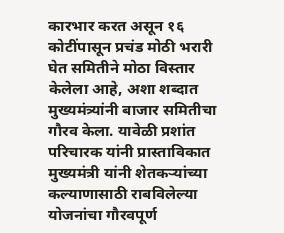कारभार करत असून १६ कोटींपासून प्रचंड मोठी भरारी घेत समितीने मोठा विस्तार केलेला आहे, अशा शब्दात मुख्यमंत्र्यांनी बाजार समितीचा गौरव केला. यावेळी प्रशांत परिचारक यांनी प्रास्ताविकात मुख्यमंत्री यांनी शेतकऱ्यांच्या कल्याणासाठी राबविलेल्या योजनांचा गौरवपूर्ण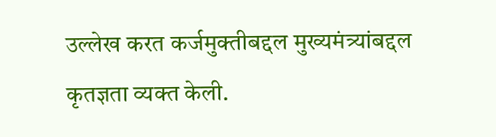उल्लेख करत कर्जमुक्तीबद्दल मुख्यमंत्र्यांबद्दल कृतज्ञता व्यक्त केली.